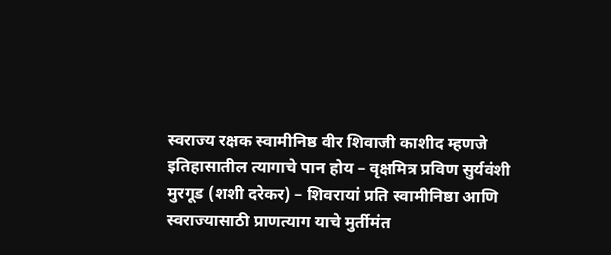स्वराज्य रक्षक स्वामीनिष्ठ वीर शिवाजी काशीद म्हणजे इतिहासातील त्यागाचे पान होय – वृक्षमित्र प्रविण सुर्यवंशी
मुरगूड (शशी दरेकर) – शिवरायां प्रति स्वामीनिष्ठा आणि स्वराज्यासाठी प्राणत्याग याचे मुर्तीमंत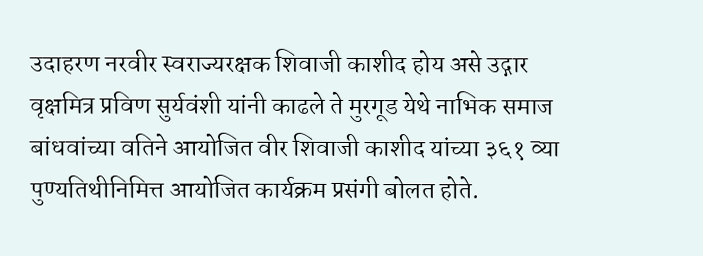उदाहरण नरवीर स्वराज्यरक्षक शिवाजी काशीद होय असे उद्गार वृक्षमित्र प्रविण सुर्यवंशी यांनी काढले ते मुरगूड येथे नाभिक समाज बांधवांच्या वतिने आयोजित वीर शिवाजी काशीद यांच्या ३६१ व्या पुण्यतिथीनिमित्त आयोजित कार्यक्रम प्रसंगी बोलत होते.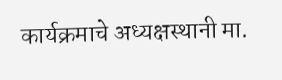कार्यक्रमाचे अध्यक्षस्थानी मा.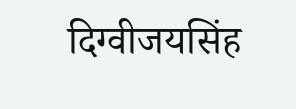दिग्वीजयसिंह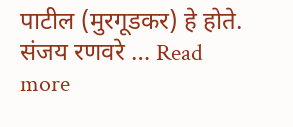पाटील (मुरगूडकर) हे होते. संजय रणवरे … Read more